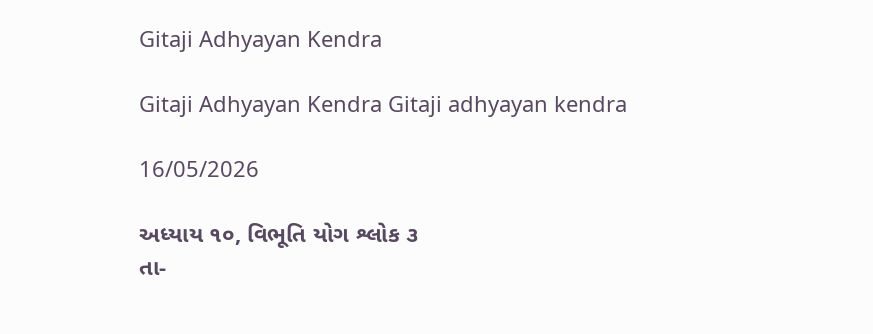Gitaji Adhyayan Kendra

Gitaji Adhyayan Kendra Gitaji adhyayan kendra

16/05/2026

અધ્યાય ૧૦, વિભૂતિ યોગ શ્લોક ૩
તા-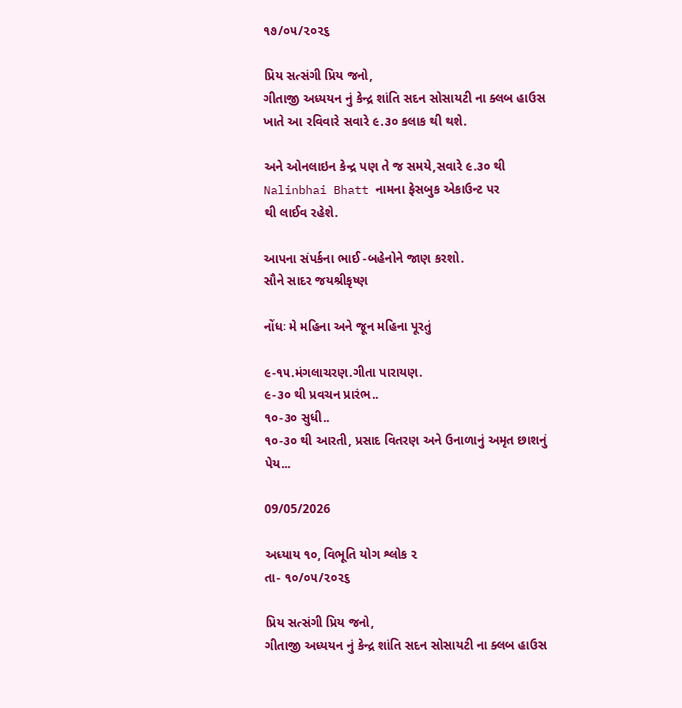૧૭/૦૫/૨૦૨૬

પ્રિય સત્સંગી પ્રિય જનો,
ગીતાજી અધ્યયન નું કેન્દ્ર શાંતિ સદન સોસાયટી ના ક્લબ હાઉસ ખાતે આ રવિવારે સવારે ૯.૩૦ કલાક થી થશે.

અને ઓનલાઇન કેન્દ્ર પણ તે જ સમયે,સવારે ૯.૩૦ થી Nalinbhai Bhatt નામના ફેસબુક એકાઉન્ટ પર
થી લાઈવ રહેશે.

આપના સંપર્કના ભાઈ -બહેનોને જાણ કરશો.
સૌને સાદર જયશ્રીકૃષ્ણ

નોંધઃ મે મહિના અને જૂન મહિના પૂરતું

૯-૧૫.મંગલાચરણ.ગીતા પારાયણ.
૯-૩૦ થી પ્રવચન પ્રારંભ..
૧૦-૩૦ સુધી..
૧૦-૩૦ થી આરતી, પ્રસાદ વિતરણ અને ઉનાળાનું અમૃત છાશનું પેય...

09/05/2026

અધ્યાય ૧૦, વિભૂતિ યોગ શ્લોક ૨
તા- ૧૦/૦૫/૨૦૨૬

પ્રિય સત્સંગી પ્રિય જનો,
ગીતાજી અધ્યયન નું કેન્દ્ર શાંતિ સદન સોસાયટી ના ક્લબ હાઉસ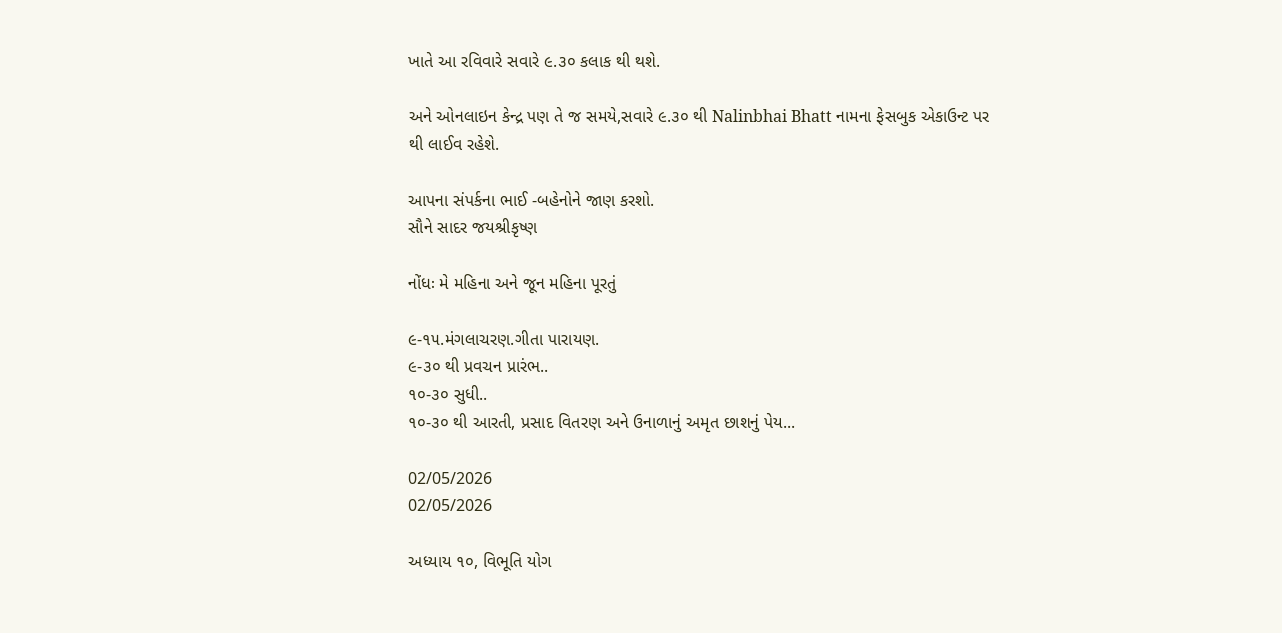ખાતે આ રવિવારે સવારે ૯.૩૦ કલાક થી થશે.

અને ઓનલાઇન કેન્દ્ર પણ તે જ સમયે,સવારે ૯.૩૦ થી Nalinbhai Bhatt નામના ફેસબુક એકાઉન્ટ પર
થી લાઈવ રહેશે.

આપના સંપર્કના ભાઈ -બહેનોને જાણ કરશો.
સૌને સાદર જયશ્રીકૃષ્ણ

નોંધઃ મે મહિના અને જૂન મહિના પૂરતું

૯-૧૫.મંગલાચરણ.ગીતા પારાયણ.
૯-૩૦ થી પ્રવચન પ્રારંભ..
૧૦-૩૦ સુધી..
૧૦-૩૦ થી આરતી, પ્રસાદ વિતરણ અને ઉનાળાનું અમૃત છાશનું પેય...

02/05/2026
02/05/2026

અધ્યાય ૧૦, વિભૂતિ યોગ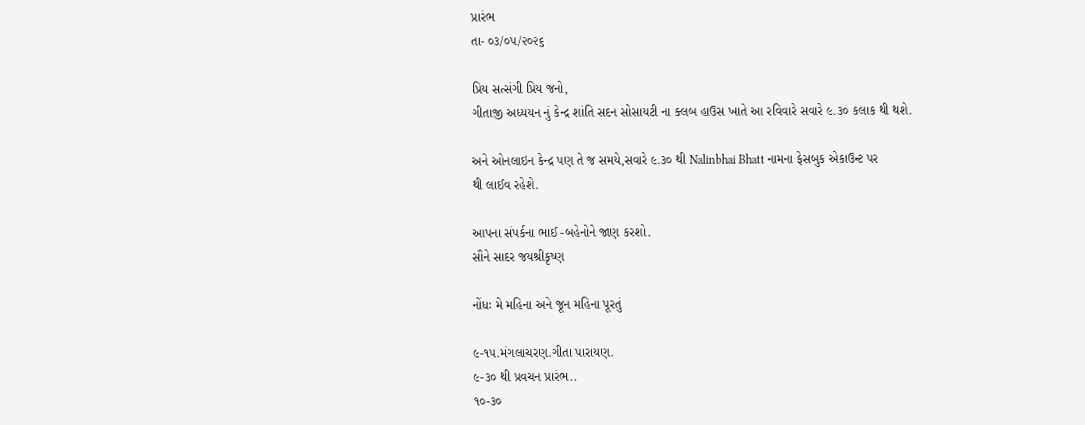પ્રારંભ
તા- ૦૩/૦૫/૨૦૨૬

પ્રિય સત્સંગી પ્રિય જનો,
ગીતાજી અધ્યયન નું કેન્દ્ર શાંતિ સદન સોસાયટી ના ક્લબ હાઉસ ખાતે આ રવિવારે સવારે ૯.૩૦ કલાક થી થશે.

અને ઓનલાઇન કેન્દ્ર પણ તે જ સમયે,સવારે ૯.૩૦ થી Nalinbhai Bhatt નામના ફેસબુક એકાઉન્ટ પર
થી લાઈવ રહેશે.

આપના સંપર્કના ભાઈ -બહેનોને જાણ કરશો.
સૌને સાદર જયશ્રીકૃષ્ણ

નોંધઃ મે મહિના અને જૂન મહિના પૂરતું

૯-૧૫.મંગલાચરણ.ગીતા પારાયણ.
૯-૩૦ થી પ્રવચન પ્રારંભ..
૧૦-૩૦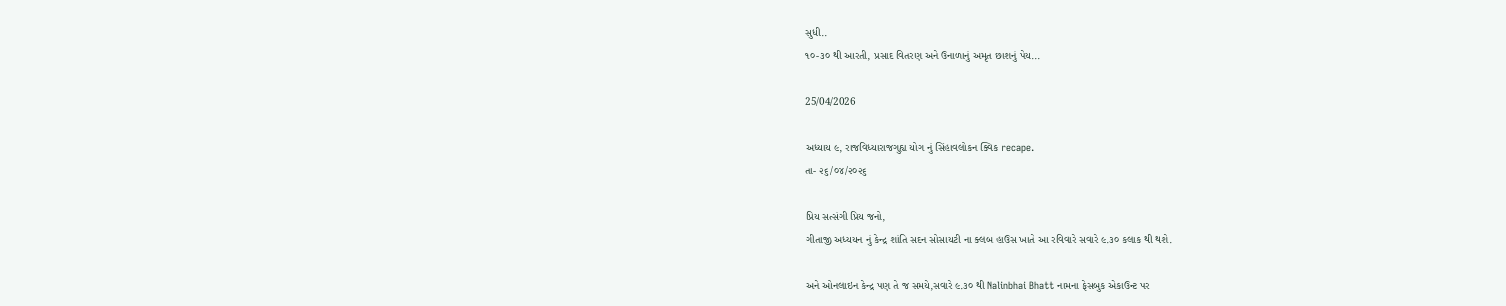સુધી..
૧૦-૩૦ થી આરતી, પ્રસાદ વિતરણ અને ઉનાળાનું અમૃત છાશનું પેય...

25/04/2026

અધ્યાય ૯, રાજવિધ્યારાજગુહ્ય યોગ નું સિંહાવલોકન ક્વિક recape.
તા- ૨૬/૦૪/૨૦૨૬

પ્રિય સત્સંગી પ્રિય જનો,
ગીતાજી અધ્યયન નું કેન્દ્ર શાંતિ સદન સોસાયટી ના ક્લબ હાઉસ ખાતે આ રવિવારે સવારે ૯.૩૦ કલાક થી થશે.

અને ઓનલાઇન કેન્દ્ર પણ તે જ સમયે,સવારે ૯.૩૦ થી Nalinbhai Bhatt નામના ફેસબુક એકાઉન્ટ પર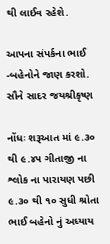થી લાઈવ રહેશે.

આપના સંપર્કના ભાઈ -બહેનોને જાણ કરશો.
સૌને સાદર જયશ્રીકૃષ્ણ

નોંધઃ શરૂઆત માં ૯.૩૦ થી ૯.૪૫ ગીતાજી ના શ્લોક ના પારાયણ પછી ૯.૩૦ થી ૧૦ સુધી શ્રોતા ભાઈ બહેનો નું અધ્યાય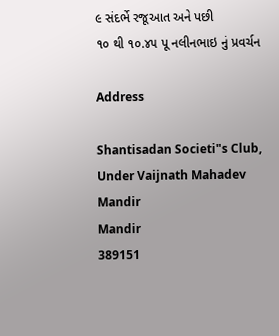૯ સંદર્ભે રજૂઆત અને પછી
૧૦ થી ૧૦.૪૫ પૂ નલીનભાઇ નું પ્રવર્ચન

Address

Shantisadan Societi"s Club, Under Vaijnath Mahadev Mandir
Mandir
389151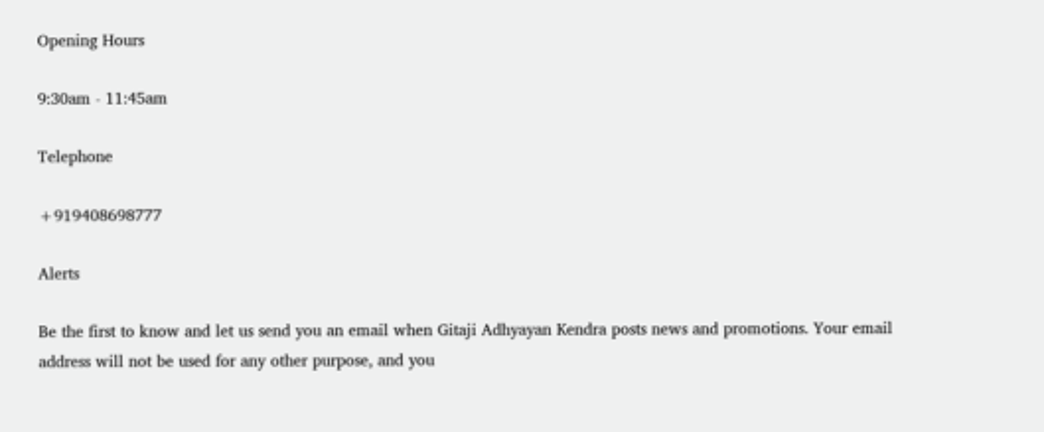Opening Hours

9:30am - 11:45am

Telephone

+919408698777

Alerts

Be the first to know and let us send you an email when Gitaji Adhyayan Kendra posts news and promotions. Your email address will not be used for any other purpose, and you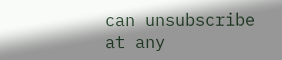can unsubscribe at any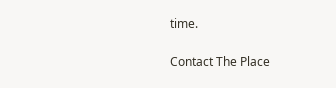time.

Contact The Place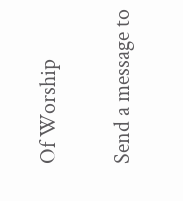Of Worship

Send a message to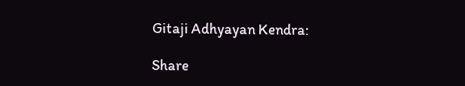Gitaji Adhyayan Kendra:

Share